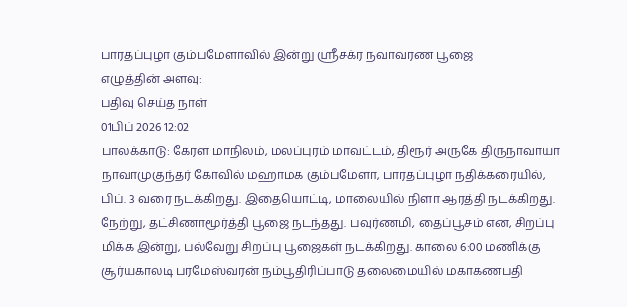பாரதப்புழா கும்பமேளாவில் இன்று ஸ்ரீசக்ர நவாவரண பூஜை
எழுத்தின் அளவு:
பதிவு செய்த நாள்
01பிப் 2026 12:02
பாலக்காடு: கேரள மாநிலம், மலப்புரம் மாவட்டம், திரூர் அருகே திருநாவாயா நாவாமுகுந்தர் கோவில் மஹாமக கும்பமேளா, பாரதப்புழா நதிக்கரையில், பிப். 3 வரை நடக்கிறது. இதையொட்டி, மாலையில் நிளா ஆரத்தி நடக்கிறது.
நேற்று, தட்சிணாமூர்த்தி பூஜை நடந்தது. பவுர்ணமி, தைப்பூசம் என, சிறப்பு மிக்க இன்று, பல்வேறு சிறப்பு பூஜைகள் நடக்கிறது. காலை 6:00 மணிக்கு சூர்யகாலடி பரமேஸ்வரன் நம்பூதிரிப்பாடு தலைமையில் மகாகணபதி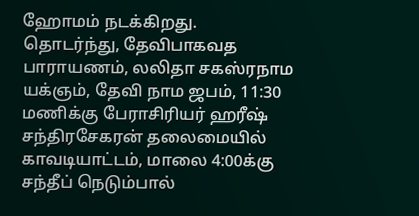ஹோமம் நடக்கிறது.
தொடர்ந்து, தேவிபாகவத பாராயணம், லலிதா சகஸ்ரநாம யக்ஞம், தேவி நாம ஜபம், 11:30 மணிக்கு பேராசிரியர் ஹரீஷ் சந்திரசேகரன் தலைமையில் காவடியாட்டம், மாலை 4:00க்கு சந்தீப் நெடும்பால்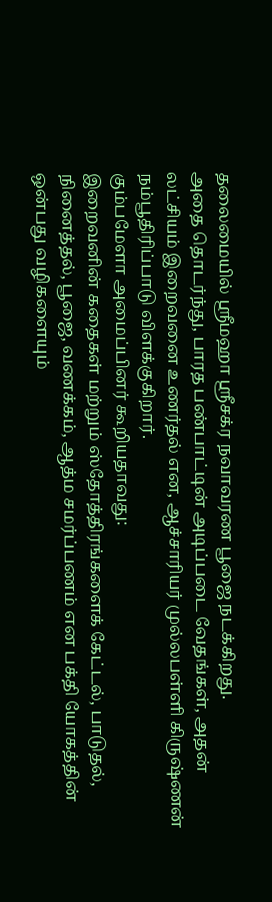தலைமையில் ஸ்ரீமஹா ஸ்ரீசக்ர நவாவரண பூஜை நடக்கிறது.
அதை தொடர்ந்து, பாரத பண்பாட்டின் அடிப்படை வேதங்கள், அதன் லட்சியம் இறைவனை உணர்தல் என, ஆச்சாரியர் முல்லபள்ளி கிருஷ்ணன் நம்பூதிரிப்பாடு விளக்குகிறார்.
கும்பமேளா அமைப்பினர் கூறியதாவது:
இறைவனின் கதைகள் மற்றும் ஸ்தோத்திரங்களைக் கேட்டல், பாடுதல், நினைத்தல், பூஜை, வணக்கம், ஆத்ம சமர்ப்பணம் என பக்தி யோகத்தின் ஒன்பது வழிகளையும்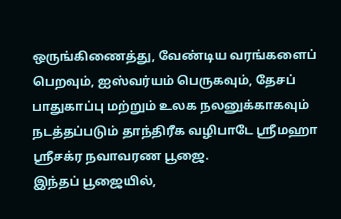ஒருங்கிணைத்து, வேண்டிய வரங்களைப் பெறவும், ஐஸ்வர்யம் பெருகவும், தேசப் பாதுகாப்பு மற்றும் உலக நலனுக்காகவும் நடத்தப்படும் தாந்திரீக வழிபாடே ஸ்ரீமஹா ஸ்ரீசக்ர நவாவரண பூஜை.
இந்தப் பூஜையில்,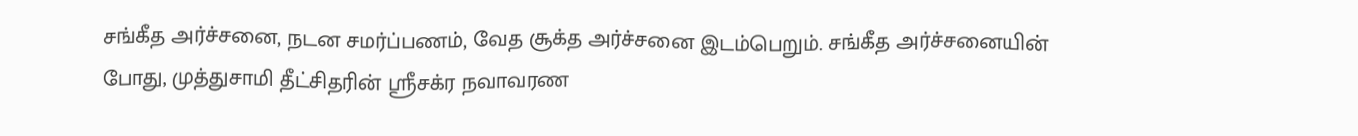சங்கீத அர்ச்சனை, நடன சமர்ப்பணம், வேத சூக்த அர்ச்சனை இடம்பெறும். சங்கீத அர்ச்சனையின் போது, முத்துசாமி தீட்சிதரின் ஸ்ரீசக்ர நவாவரண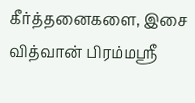கீர்த்தனைகளை, இசை வித்வான் பிரம்மஸ்ரீ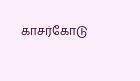காசர்கோடு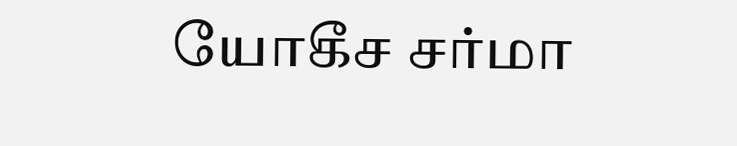யோகீச சர்மா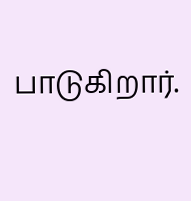பாடுகிறார்.